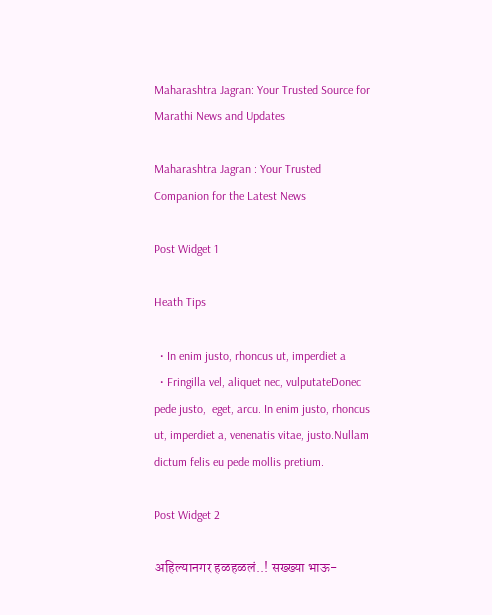Maharashtra Jagran: Your Trusted Source for Marathi News and Updates

Maharashtra Jagran : Your Trusted Companion for the Latest News

Post Widget 1

Heath Tips

  • In enim justo, rhoncus ut, imperdiet a
  • Fringilla vel, aliquet nec, vulputateDonec pede justo,  eget, arcu. In enim justo, rhoncus ut, imperdiet a, venenatis vitae, justo.Nullam dictum felis eu pede mollis pretium.

Post Widget 2

अहिल्यानगर हळहळलं..! सख्ख्या भाऊ-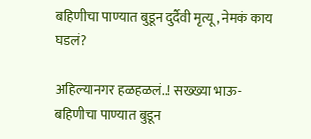बहिणीचा पाण्यात बुडून दुर्दैवी मृत्यू, नेमकं काय घडलं?

अहिल्यानगर हळहळलं..! सख्ख्या भाऊ-बहिणीचा पाण्यात बुडून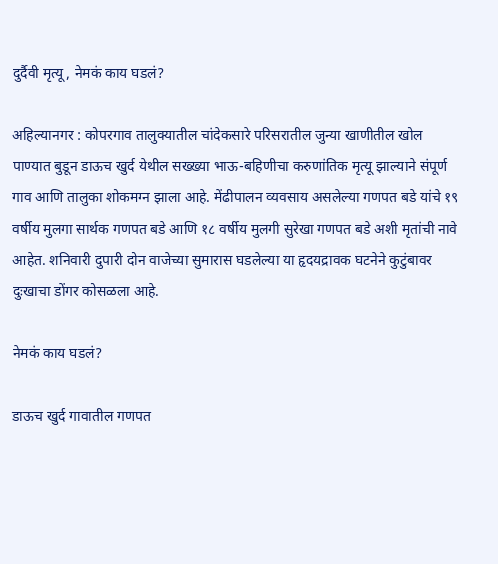दुर्दैवी मृत्यू, नेमकं काय घडलं?

अहिल्यानगर : कोपरगाव तालुक्यातील चांदेकसारे परिसरातील जुन्या खाणीतील खोल पाण्यात बुडून डाऊच खुर्द येथील सख्ख्या भाऊ-बहिणीचा करुणांतिक मृत्यू झाल्याने संपूर्ण गाव आणि तालुका शोकमग्न झाला आहे. मेंढीपालन व्यवसाय असलेल्या गणपत बडे यांचे १९ वर्षीय मुलगा सार्थक गणपत बडे आणि १८ वर्षीय मुलगी सुरेखा गणपत बडे अशी मृतांची नावे आहेत. शनिवारी दुपारी दोन वाजेच्या सुमारास घडलेल्या या हृदयद्रावक घटनेने कुटुंबावर दुःखाचा डोंगर कोसळला आहे.

नेमकं काय घडलं?

डाऊच खुर्द गावातील गणपत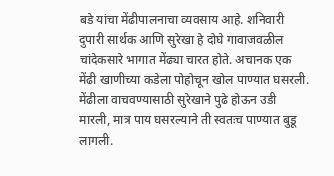बडे यांचा मेंढीपालनाचा व्यवसाय आहे. शनिवारी दुपारी सार्थक आणि सुरेखा हे दोघे गावाजवळील चांदेकसारे भागात मेंढ्या चारत होते. अचानक एक मेंढी खाणीच्या कडेला पोहोचून खोल पाण्यात घसरली. मेंढीला वाचवण्यासाठी सुरेखाने पुढे होऊन उडी मारली, मात्र पाय घसरल्याने ती स्वतःच पाण्यात बुडू लागली.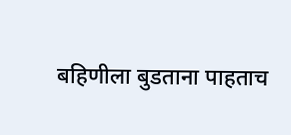बहिणीला बुडताना पाहताच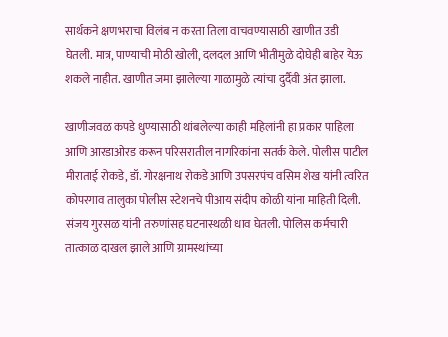सार्थकने क्षणभराचा विलंब न करता तिला वाचवण्यासाठी खाणीत उडी घेतली. मात्र, पाण्याची मोठी खोली, दलदल आणि भीतीमुळे दोघेही बाहेर येऊ शकले नाहीत. खाणीत जमा झालेल्या गाळामुळे त्यांचा दुर्दैवी अंत झाला.

खाणीजवळ कपडे धुण्यासाठी थांबलेल्या काही महिलांनी हा प्रकार पाहिला आणि आरडाओरड करून परिसरातील नागरिकांना सतर्क केले. पोलीस पाटील मीराताई रोकडे, डॉ. गोरक्षनाथ रोकडे आणि उपसरपंच वसिम शेख यांनी त्वरित कोपरगाव तालुका पोलीस स्टेशनचे पीआय संदीप कोळी यांना माहिती दिली. संजय गुरसळ यांनी तरुणांसह घटनास्थळी धाव घेतली. पोलिस कर्मचारी तात्काळ दाखल झाले आणि ग्रामस्थांच्या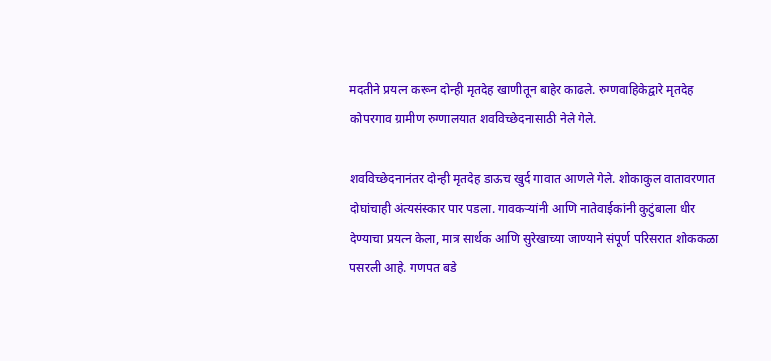मदतीने प्रयत्न करून दोन्ही मृतदेह खाणीतून बाहेर काढले. रुग्णवाहिकेद्वारे मृतदेह कोपरगाव ग्रामीण रुग्णालयात शवविच्छेदनासाठी नेले गेले.

शवविच्छेदनानंतर दोन्ही मृतदेह डाऊच खुर्द गावात आणले गेले. शोकाकुल वातावरणात दोघांचाही अंत्यसंस्कार पार पडला. गावकऱ्यांनी आणि नातेवाईकांनी कुटुंबाला धीर देण्याचा प्रयत्न केला, मात्र सार्थक आणि सुरेखाच्या जाण्याने संपूर्ण परिसरात शोककळा पसरली आहे. गणपत बडे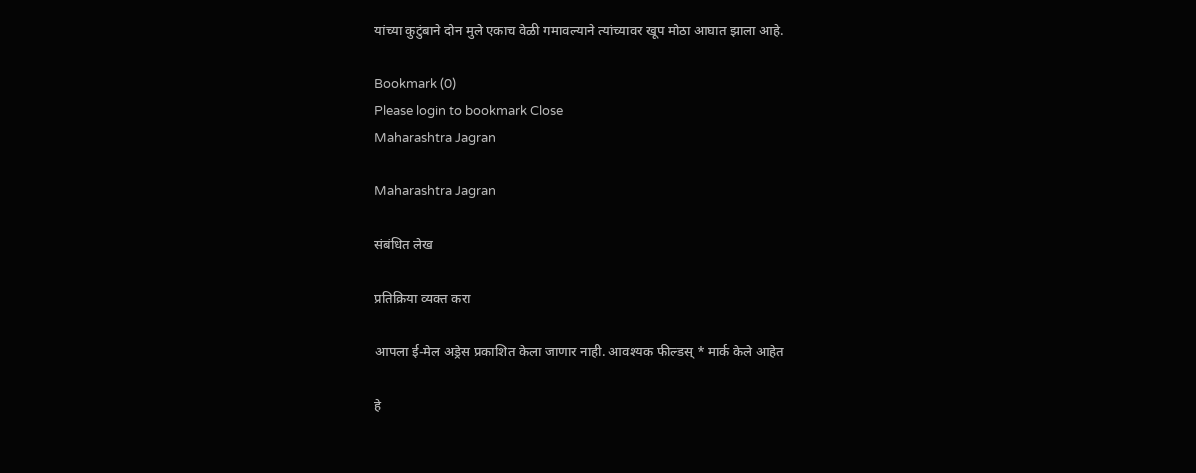यांच्या कुटुंबाने दोन मुले एकाच वेळी गमावल्याने त्यांच्यावर खूप मोठा आघात झाला आहे.

Bookmark (0)
Please login to bookmark Close
Maharashtra Jagran

Maharashtra Jagran

संबंधित लेख

प्रतिक्रिया व्यक्त करा

आपला ई-मेल अड्रेस प्रकाशित केला जाणार नाही. आवश्यक फील्डस् * मार्क केले आहेत

हे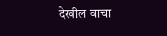देखील वाचा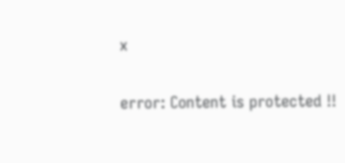x

error: Content is protected !!